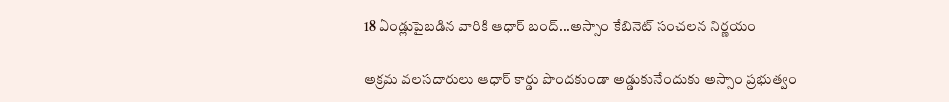18 ఏండ్లుపైబడిన వారికి ఆధార్ బంద్...అస్సాం కేబినెట్ సంచలన నిర్ణయం

అక్రమ వలసదారులు ఆధార్ కార్డు పొందకుండా అడ్డుకునేందుకు అస్సాం ప్రభుత్వం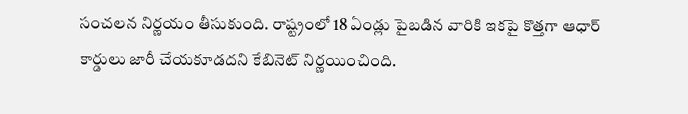సంచలన నిర్ణయం తీసుకుంది. రాష్ట్రంలో 18 ఏండ్లు పైబడిన వారికి ఇకపై కొత్తగా ఆధార్ కార్డులు జారీ చేయకూడదని కేబినెట్ నిర్ణయించింది.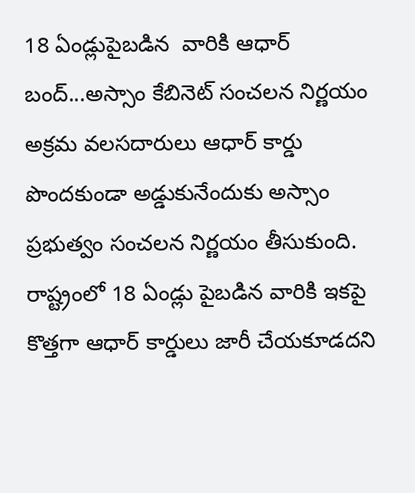18 ఏండ్లుపైబడిన  వారికి ఆధార్ బంద్...అస్సాం కేబినెట్ సంచలన నిర్ణయం
అక్రమ వలసదారులు ఆధార్ కార్డు పొందకుండా అడ్డుకునేందుకు అస్సాం ప్రభుత్వం సంచలన నిర్ణయం తీసుకుంది. రాష్ట్రంలో 18 ఏండ్లు పైబడిన వారికి ఇకపై కొత్తగా ఆధార్ కార్డులు జారీ చేయకూడదని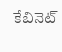కేబినెట్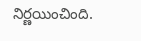నిర్ణయించింది.